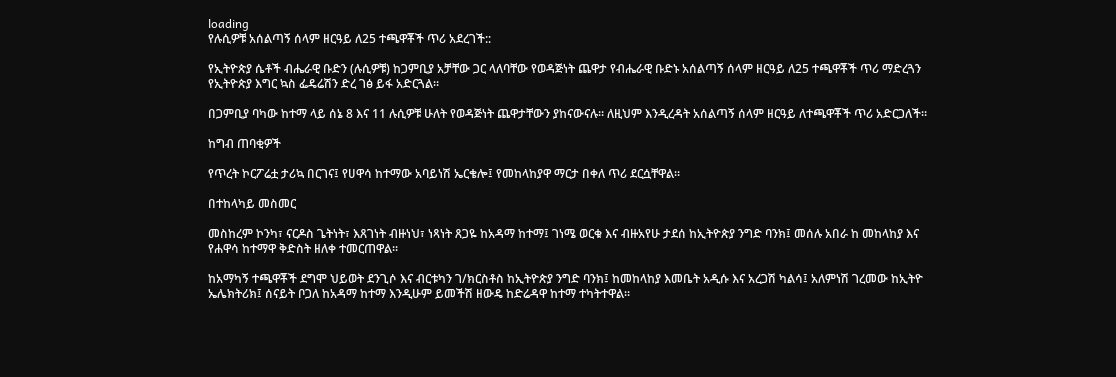loading
የሉሲዎቹ አሰልጣኝ ሰላም ዘርዓይ ለ25 ተጫዋቾች ጥሪ አደረገች::

የኢትዮጵያ ሴቶች ብሔራዊ ቡድን (ሉሲዎቹ) ከጋምቢያ አቻቸው ጋር ላለባቸው የወዳጅነት ጨዋታ የብሔራዊ ቡድኑ አሰልጣኝ ሰላም ዘርዓይ ለ25 ተጫዋቾች ጥሪ ማድረጓን የኢትዮጵያ እግር ኳስ ፌዴሬሽን ድረ ገፅ ይፋ አድርጓል።

በጋምቢያ ባካው ከተማ ላይ ሰኔ 8 እና 11 ሉሲዎቹ ሁለት የወዳጅነት ጨዋታቸውን ያከናውናሉ። ለዚህም እንዲረዳት አሰልጣኝ ሰላም ዘርዓይ ለተጫዋቾች ጥሪ አድርጋለች።

ከግብ ጠባቂዎች

የጥረት ኮርፖሬቷ ታሪኳ በርገና፤ የሀዋሳ ከተማው አባይነሽ ኤርቄሎ፤ የመከላከያዋ ማርታ በቀለ ጥሪ ደርሷቸዋል፡፡

በተከላካይ መስመር

መስከረም ኮንካ፣ ናርዶስ ጌትነት፣ እጸገነት ብዙነህ፣ ነጻነት ጸጋዬ ከአዳማ ከተማ፤ ገነሜ ወርቁ እና ብዙአየሁ ታደሰ ከኢትዮጵያ ንግድ ባንክ፤ መሰሉ አበራ ከ መከላከያ እና የሐዋሳ ከተማዋ ቅድስት ዘለቀ ተመርጠዋል፡፡

ከአማካኝ ተጫዋቾች ደግሞ ህይወት ደንጊሶ እና ብርቱካን ገ/ክርስቶስ ከኢትዮጵያ ንግድ ባንክ፤ ከመከላከያ እመቤት አዲሱ እና አረጋሽ ካልሳ፤ አለምነሽ ገረመው ከኢትዮ ኤሌክትሪክ፤ ሰናይት ቦጋለ ከአዳማ ከተማ እንዲሁም ይመችሽ ዘውዴ ከድሬዳዋ ከተማ ተካትተዋል፡፡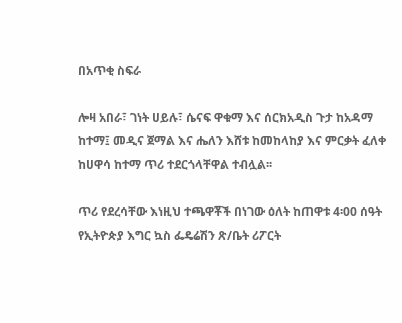በአጥቂ ስፍራ

ሎዛ አበራ፣ ገነት ሀይሉ፣ ሴናፍ ዋቁማ እና ሰርክአዲስ ጉታ ከአዳማ ከተማ፤ መዲና ጀማል እና ሔለን እሸቱ ከመከላከያ እና ምርቃት ፈለቀ ከሀዋሳ ከተማ ጥሪ ተደርጎላቸዋል ተብሏል፡፡

ጥሪ የደረሳቸው እነዚህ ተጫዋቾች በነገው ዕለት ከጠዋቱ 4፡00 ሰዓት የኢትዮጵያ እግር ኳስ ፌዴሬሽን ጽ/ቤት ሪፖርት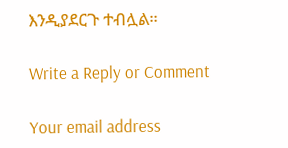እንዲያደርጉ ተብሏል።

Write a Reply or Comment

Your email address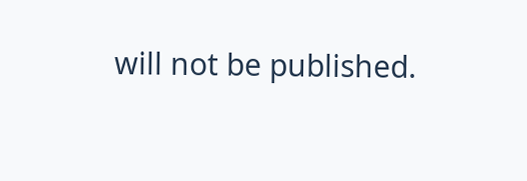will not be published.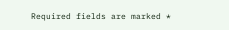Required fields are marked *